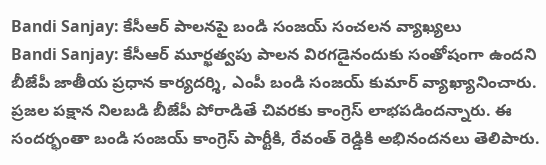Bandi Sanjay: కేసీఆర్ పాలనపై బండి సంజయ్ సంచలన వ్యాఖ్యలు
Bandi Sanjay: కేసీఆర్ మూర్ఖత్వపు పాలన విరగడైనందుకు సంతోషంగా ఉందని బీజేపీ జాతీయ ప్రధాన కార్యదర్శి, ఎంపీ బండి సంజయ్ కుమార్ వ్యాఖ్యానించారు. ప్రజల పక్షాన నిలబడి బీజేపీ పోరాడితే చివరకు కాంగ్రెస్ లాభపడిందన్నారు. ఈ సందర్భంతా బండి సంజయ్ కాంగ్రెస్ పార్టీకి, రేవంత్ రెడ్డికి అభినందనలు తెలిపారు.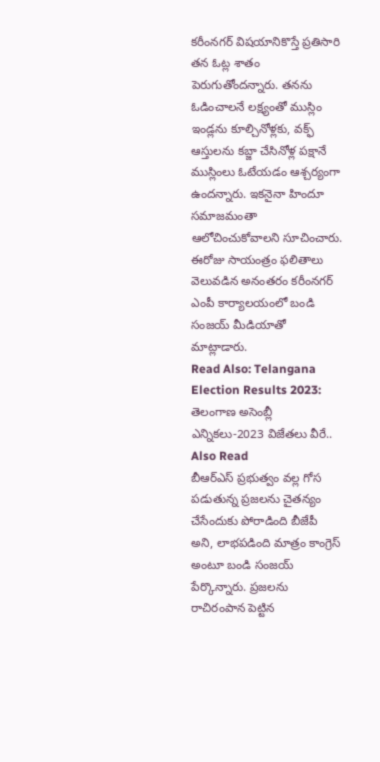కరీంనగర్ విషయానికొస్తే ప్రతిసారి తన ఓట్ల శాతం పెరుగుతోందన్నారు. తనను ఓడించాలనే లక్ష్యంతో ముస్లిం ఇండ్లను కూల్చినోళ్లకు, వక్ఫ్ ఆస్తులను కబ్జా చేసినోళ్ల పక్షానే ముస్లింలు ఓటేయడం ఆశ్చర్యంగా ఉందన్నారు. ఇకనైనా హిందూ సమాజమంతా ఆలోచించుకోవాలని సూచించారు. ఈరోజు సాయంత్రం ఫలితాలు వెలువడిన అనంతరం కరీంనగర్ ఎంపీ కార్యాలయంలో బండి సంజయ్ మీడియాతో మాట్లాడారు.
Read Also: Telangana Election Results 2023: తెలంగాణ అసెంబ్లీ ఎన్నికలు-2023 విజేతలు వీరే..
Also Read
బీఆర్ఎస్ ప్రభుత్వం వల్ల గోస పడుతున్న ప్రజలను చైతన్యం చేసేందుకు పోరాడింది బీజేపీ అని, లాభపడింది మాత్రం కాంగ్రెస్ అంటూ బండి సంజయ్ పేర్కొన్నారు. ప్రజలను రాచిరంపాన పెట్టిన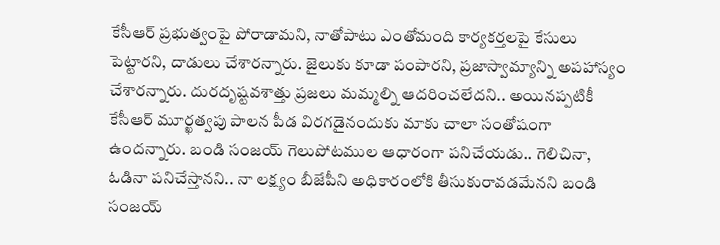కేసీఆర్ ప్రభుత్వంపై పోరాడామని, నాతోపాటు ఎంతోమంది కార్యకర్తలపై కేసులు పెట్టారని, దాడులు చేశారన్నారు. జైలుకు కూడా పంపారని, ప్రజాస్వామ్యాన్ని అపహాస్యం చేశారన్నారు. దురదృష్టవశాత్తు ప్రజలు మమ్మల్ని ఆదరించలేదని.. అయినప్పటికీ కేసీఆర్ మూర్ఖత్వపు పాలన పీడ విరగడైనందుకు మాకు చాలా సంతోషంగా ఉందన్నారు. బండి సంజయ్ గెలుపోటముల ఆధారంగా పనిచేయడు.. గెలిచినా, ఓడినా పనిచేస్తానని.. నా లక్ష్యం బీజేపీని అధికారంలోకి తీసుకురావడమేనని బండి సంజయ్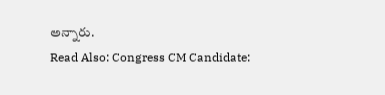అన్నారు.
Read Also: Congress CM Candidate: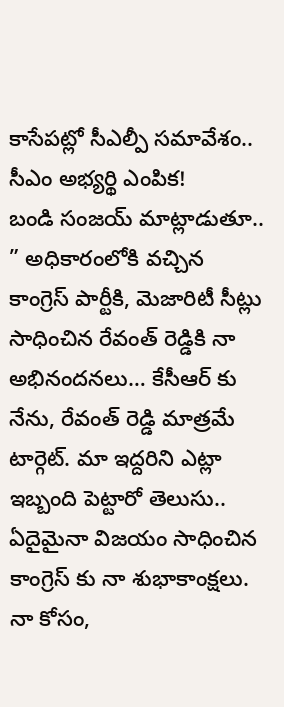కాసేపట్లో సీఎల్పీ సమావేశం.. సీఎం అభ్యర్థి ఎంపిక!
బండి సంజయ్ మాట్లాడుతూ.. ” అధికారంలోకి వచ్చిన కాంగ్రెస్ పార్టీకి, మెజారిటీ సీట్లు సాధించిన రేవంత్ రెడ్డికి నా అభినందనలు… కేసీఆర్ కు నేను, రేవంత్ రెడ్డి మాత్రమే టార్గెట్. మా ఇద్దరిని ఎట్లా ఇబ్బంది పెట్టారో తెలుసు.. ఏదైమైనా విజయం సాధించిన కాంగ్రెస్ కు నా శుభాకాంక్షలు. నా కోసం,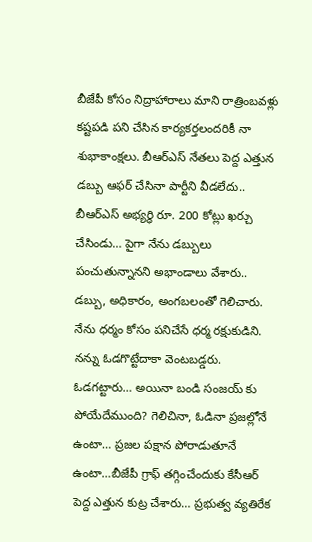బీజేపీ కోసం నిద్రాహారాలు మాని రాత్రింబవళ్లు కష్టపడి పని చేసిన కార్యకర్తలందరికీ నా శుభాకాంక్షలు. బీఆర్ఎస్ నేతలు పెద్ద ఎత్తున డబ్బు ఆఫర్ చేసినా పార్టీని వీడలేదు.. బీఆర్ఎస్ అభ్యర్ధి రూ. 200 కోట్లు ఖర్చు చేసిండు… పైగా నేను డబ్బులు పంచుతున్నానని అభాండాలు వేశారు.. డబ్బు, అధికారం, అంగబలంతో గెలిచారు. నేను ధర్మం కోసం పనిచేసే ధర్మ రక్షుకుడిని. నన్ను ఓడగొట్టేదాకా వెంటబడ్డరు. ఓడగట్టారు… అయినా బండి సంజయ్ కు పోయేదేముంది? గెలిచినా, ఓడినా ప్రజల్లోనే ఉంటా… ప్రజల పక్షాన పోరాడుతూనే ఉంటా…బీజేపీ గ్రాఫ్ తగ్గించేందుకు కేసీఆర్ పెద్ద ఎత్తున కుట్ర చేశారు… ప్రభుత్వ వ్యతిరేక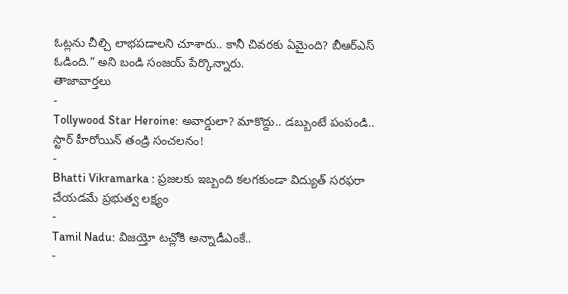ఓట్లను చీల్చి లాభపడాలని చూశారు.. కానీ చివరకు ఏమైంది? బీఆర్ఎస్ ఓడింది.” అని బండి సంజయ్ పేర్కొన్నారు.
తాజావార్తలు
-
Tollywood Star Heroine: అవార్డులా? మాకొద్దు.. డబ్బుంటే పంపండి.. స్టార్ హీరోయిన్ తండ్రి సంచలనం!
-
Bhatti Vikramarka : ప్రజలకు ఇబ్బంది కలగకుండా విద్యుత్ సరఫరా చేయడమే ప్రభుత్వ లక్ష్యం
-
Tamil Nadu: విజయ్తో టచ్లోకి అన్నాడీఎంకే..
-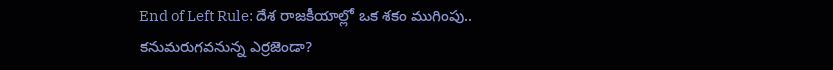End of Left Rule: దేశ రాజకీయాల్లో ఒక శకం ముగింపు.. కనుమరుగవనున్న ఎర్రజెండా?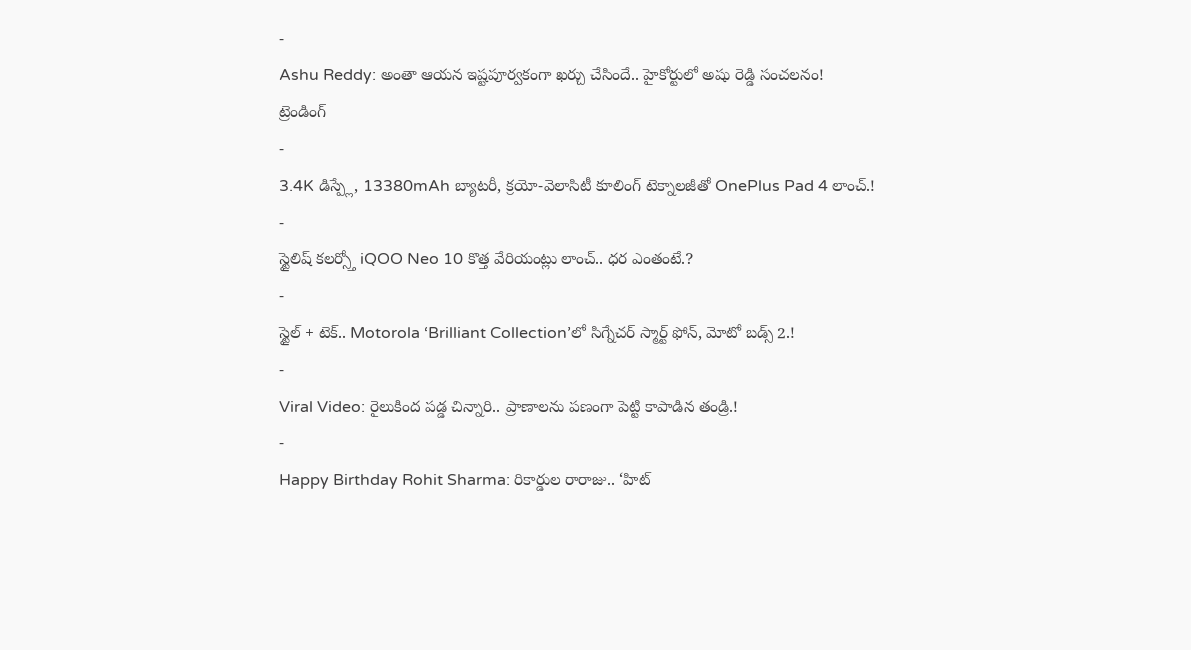-
Ashu Reddy: అంతా ఆయన ఇష్టపూర్వకంగా ఖర్చు చేసిందే.. హైకోర్టులో అషు రెడ్డి సంచలనం!
ట్రెండింగ్
-
3.4K డిస్ప్లే, 13380mAh బ్యాటరీ, క్రయో-వెలాసిటీ కూలింగ్ టెక్నాలజీతో OnePlus Pad 4 లాంచ్.!
-
స్టైలిష్ కలర్స్తో iQOO Neo 10 కొత్త వేరియంట్లు లాంచ్.. ధర ఎంతంటే.?
-
స్టైల్ + టెక్.. Motorola ‘Brilliant Collection’లో సిగ్నేచర్ స్మార్ట్ ఫోన్, మోటో బడ్స్ 2.!
-
Viral Video: రైలుకింద పడ్డ చిన్నారి.. ప్రాణాలను పణంగా పెట్టి కాపాడిన తండ్రి.!
-
Happy Birthday Rohit Sharma: రికార్డుల రారాజు.. ‘హిట్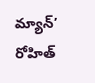మ్యాన్’ రోహిత్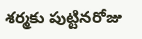శర్మకు పుట్టినరోజు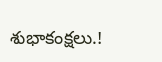శుభాకంక్షలు.!